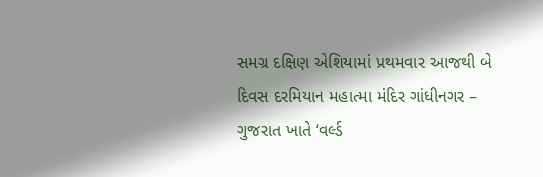સમગ્ર દક્ષિણ એશિયામાં પ્રથમવાર આજથી બે દિવસ દરમિયાન મહાત્મા મંદિર ગાંધીનગર – ગુજરાત ખાતે ‘વર્લ્ડ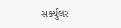સર્ક્યુલર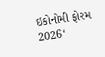ઇકોનોમી ફોરમ 2026‘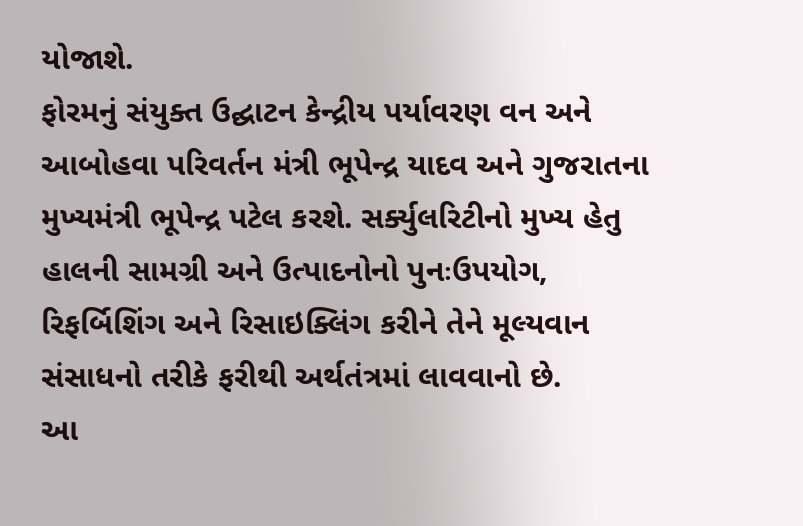યોજાશે.
ફોરમનું સંયુક્ત ઉદ્ઘાટન કેન્દ્રીય પર્યાવરણ વન અને આબોહવા પરિવર્તન મંત્રી ભૂપેન્દ્ર યાદવ અને ગુજરાતના મુખ્યમંત્રી ભૂપેન્દ્ર પટેલ કરશે. સર્ક્યુલરિટીનો મુખ્ય હેતુ હાલની સામગ્રી અને ઉત્પાદનોનો પુનઃઉપયોગ, રિફર્બિશિંગ અને રિસાઇક્લિંગ કરીને તેને મૂલ્યવાન સંસાધનો તરીકે ફરીથી અર્થતંત્રમાં લાવવાનો છે.
આ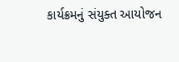કાર્યક્રમનું સંયુક્ત આયોજન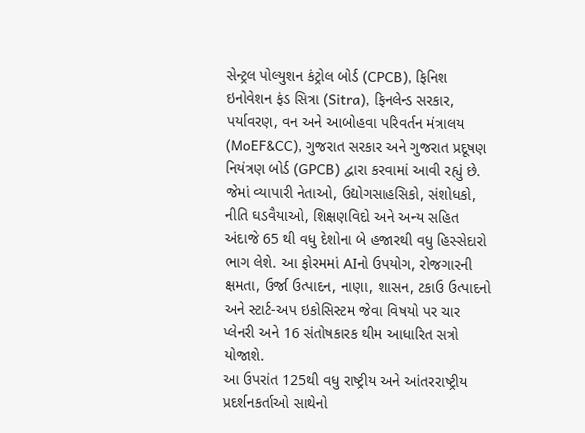સેન્ટ્રલ પોલ્યુશન કંટ્રોલ બોર્ડ (CPCB), ફિનિશ ઇનોવેશન ફંડ સિત્રા (Sitra), ફિનલેન્ડ સરકાર, પર્યાવરણ, વન અને આબોહવા પરિવર્તન મંત્રાલય (MoEF&CC), ગુજરાત સરકાર અને ગુજરાત પ્રદૂષણ નિયંત્રણ બોર્ડ (GPCB) દ્વારા કરવામાં આવી રહ્યું છે. જેમાં વ્યાપારી નેતાઓ, ઉદ્યોગસાહસિકો, સંશોધકો, નીતિ ઘડવૈયાઓ, શિક્ષણવિદો અને અન્ય સહિત અંદાજે 65 થી વધુ દેશોના બે હજારથી વધુ હિસ્સેદારો ભાગ લેશે. આ ફોરમમાં AIનો ઉપયોગ, રોજગારની ક્ષમતા, ઉર્જા ઉત્પાદન, નાણા, શાસન, ટકાઉ ઉત્પાદનો અને સ્ટાર્ટ-અપ ઇકોસિસ્ટમ જેવા વિષયો પર ચાર પ્લેનરી અને 16 સંતોષકારક થીમ આધારિત સત્રો યોજાશે.
આ ઉપરાંત 125થી વધુ રાષ્ટ્રીય અને આંતરરાષ્ટ્રીય પ્રદર્શનકર્તાઓ સાથેનો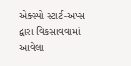એક્સ્પો સ્ટાર્ટ-અપ્સ દ્વારા વિકસાવવામાં આવેલા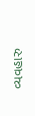વ્યવહારુ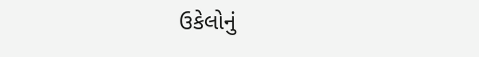ઉકેલોનું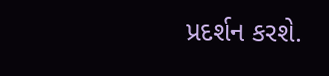પ્રદર્શન કરશે.